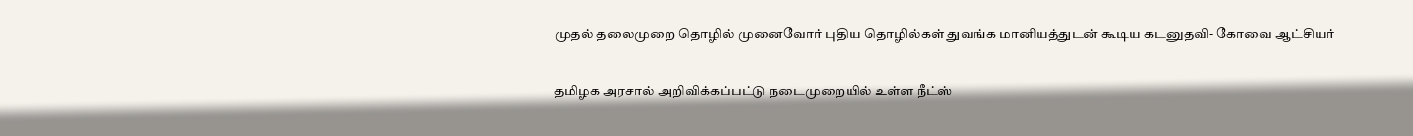முதல் தலைமுறை தொழில் முனைவோர் புதிய தொழில்கள் துவங்க மானியத்துடன் கூடிய கடனுதவி- கோவை ஆட்சியர்

தமிழக அரசால் அறிவிக்கப்பட்டு நடைமுறையில் உள்ள நீட்ஸ்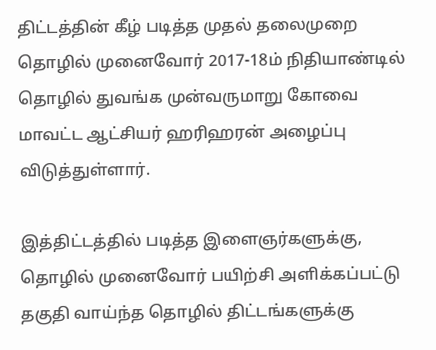திட்டத்தின் கீழ் படித்த முதல் தலைமுறை தொழில் முனைவோர் 2017-18ம் நிதியாண்டில் தொழில் துவங்க முன்வருமாறு கோவை மாவட்ட ஆட்சியர் ஹரிஹரன் அழைப்பு விடுத்துள்ளார்.

இத்திட்டத்தில் படித்த இளைஞர்களுக்கு, தொழில் முனைவோர் பயிற்சி அளிக்கப்பட்டு தகுதி வாய்ந்த தொழில் திட்டங்களுக்கு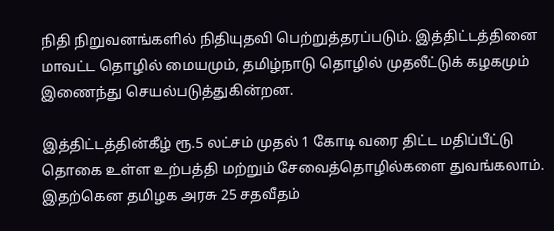நிதி நிறுவனங்களில் நிதியுதவி பெற்றுத்தரப்படும். இத்திட்டத்தினை மாவட்ட தொழில் மையமும், தமிழ்நாடு தொழில் முதலீட்டுக் கழகமும் இணைந்து செயல்படுத்துகின்றன.

இத்திட்டத்தின்கீழ் ரூ.5 லட்சம் முதல் 1 கோடி வரை திட்ட மதிப்பீட்டு தொகை உள்ள உற்பத்தி மற்றும் சேவைத்தொழில்களை துவங்கலாம். இதற்கென தமிழக அரசு 25 சதவீதம்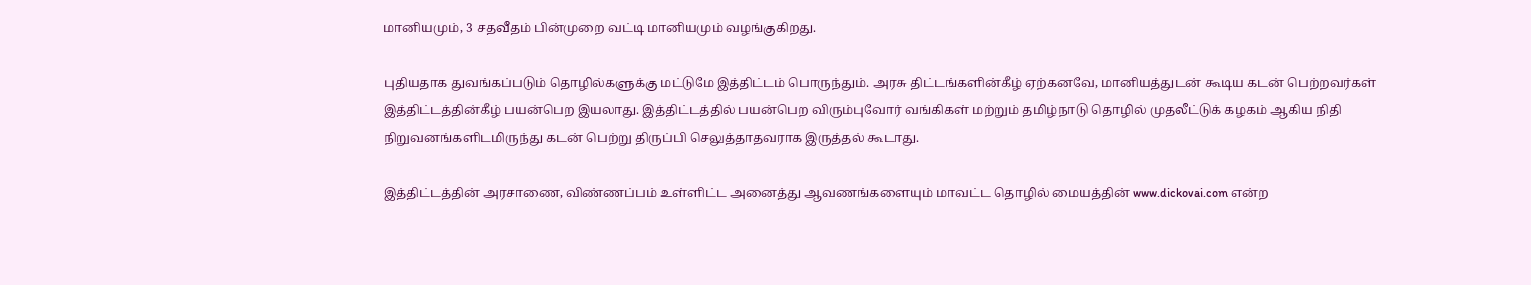மானியமும், 3 சதவீதம் பின்முறை வட்டி மானியமும் வழங்குகிறது.

புதியதாக துவங்கப்படும் தொழில்களுக்கு மட்டுமே இத்திட்டம் பொருந்தும். அரசு திட்டங்களின்கீழ் ஏற்கனவே, மானியத்துடன் கூடிய கடன் பெற்றவர்கள் இத்திட்டத்தின்கீழ் பயன்பெற இயலாது. இத்திட்டத்தில் பயன்பெற விரும்புவோர் வங்கிகள் மற்றும் தமிழ்நாடு தொழில் முதலீட்டுக் கழகம் ஆகிய நிதி நிறுவனங்களிடமிருந்து கடன் பெற்று திருப்பி செலுத்தாதவராக இருத்தல் கூடாது.

இத்திட்டத்தின் அரசாணை, விண்ணப்பம் உள்ளிட்ட அனைத்து ஆவணங்களையும் மாவட்ட தொழில் மையத்தின் www.dickovai.com என்ற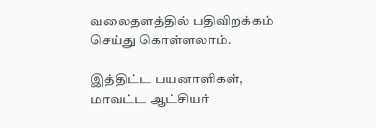வலைதளத்தில் பதிவிறக்கம் செய்து கொள்ளலாம்.

இத்திட்ட பயனாளிகள், மாவட்ட ஆட்சியர்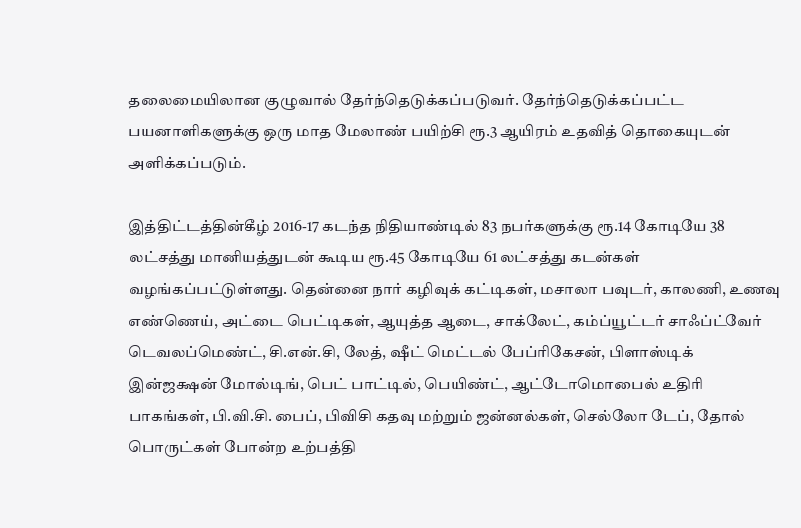தலைமையிலான குழுவால் தேர்ந்தெடுக்கப்படுவர். தேர்ந்தெடுக்கப்பட்ட பயனாளிகளுக்கு ஒரு மாத மேலாண் பயிற்சி ரூ.3 ஆயிரம் உதவித் தொகையுடன் அளிக்கப்படும்.

இத்திட்டத்தின்கீழ் 2016-17 கடந்த நிதியாண்டில் 83 நபர்களுக்கு ரூ.14 கோடியே 38 லட்சத்து மானியத்துடன் கூடிய ரூ.45 கோடியே 61 லட்சத்து கடன்கள் வழங்கப்பட்டுள்ளது. தென்னை நார் கழிவுக் கட்டிகள், மசாலா பவுடர், காலணி, உணவு எண்ணெய், அட்டை பெட்டிகள், ஆயுத்த ஆடை, சாக்லேட், கம்ப்யூட்டர் சாஃப்ட்வேர் டெவலப்மெண்ட், சி.என்.சி, லேத், ஷீட் மெட்டல் பேப்ரிகேசன், பிளாஸ்டிக் இன்ஜக்ஷன் மோல்டிங், பெட் பாட்டில், பெயிண்ட், ஆட்டோமொபைல் உதிரி பாகங்கள், பி.வி.சி. பைப், பிவிசி கதவு மற்றும் ஜன்னல்கள், செல்லோ டேப், தோல் பொருட்கள் போன்ற உற்பத்தி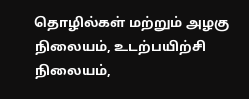தொழில்கள் மற்றும் அழகு நிலையம், உடற்பயிற்சி நிலையம்,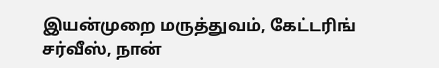இயன்முறை மருத்துவம், கேட்டரிங் சர்வீஸ், நான்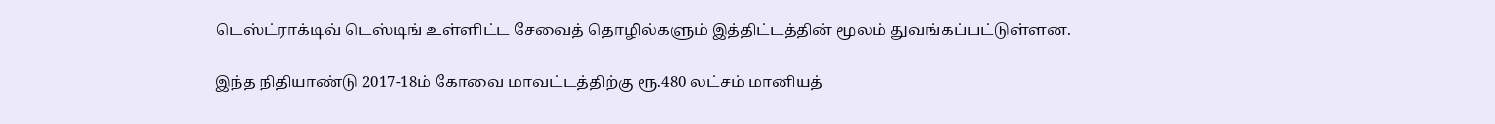டெஸ்ட்ராக்டிவ் டெஸ்டிங் உள்ளிட்ட சேவைத் தொழில்களும் இத்திட்டத்தின் மூலம் துவங்கப்பட்டுள்ளன.

இந்த நிதியாண்டு 2017-18ம் கோவை மாவட்டத்திற்கு ரூ.480 லட்சம் மானியத்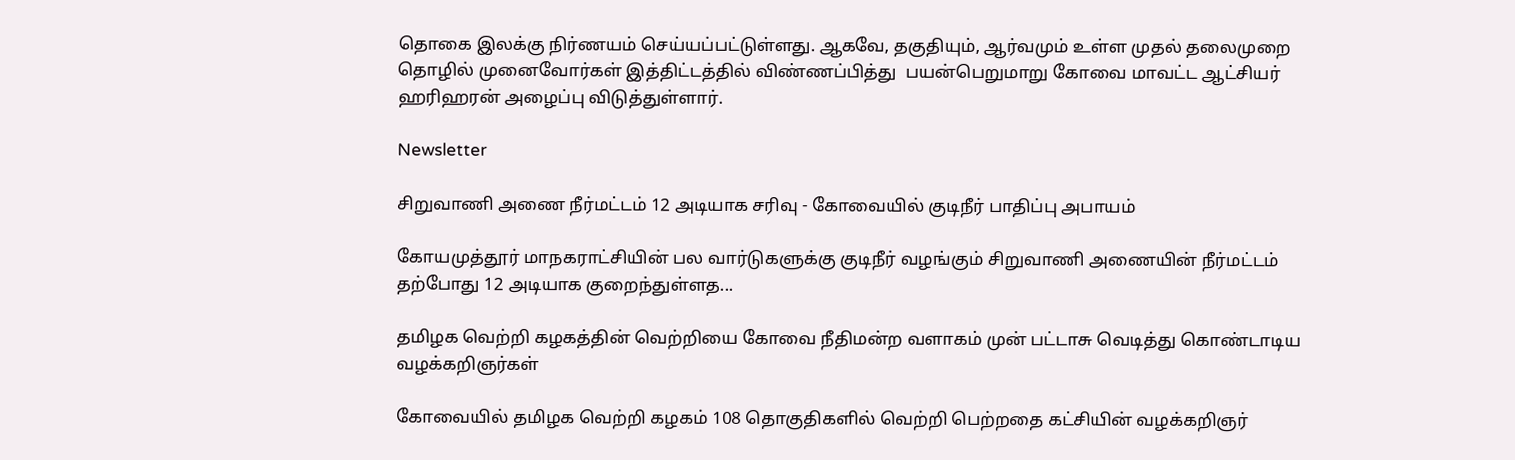தொகை இலக்கு நிர்ணயம் செய்யப்பட்டுள்ளது. ஆகவே, தகுதியும், ஆர்வமும் உள்ள முதல் தலைமுறை தொழில் முனைவோர்கள் இத்திட்டத்தில் விண்ணப்பித்து  பயன்பெறுமாறு கோவை மாவட்ட ஆட்சியர் ஹரிஹரன் அழைப்பு விடுத்துள்ளார்.

Newsletter

சிறுவாணி அணை நீர்மட்டம் 12 அடியாக சரிவு - கோவையில் குடிநீர் பாதிப்பு அபாயம்

கோயமுத்தூர் மாநகராட்சியின் பல வார்டுகளுக்கு குடிநீர் வழங்கும் சிறுவாணி அணையின் நீர்மட்டம் தற்போது 12 அடியாக குறைந்துள்ளத...

தமிழக வெற்றி கழகத்தின் வெற்றியை கோவை நீதிமன்ற வளாகம் முன் பட்டாசு வெடித்து கொண்டாடிய வழக்கறிஞர்கள்

கோவையில் தமிழக வெற்றி கழகம் 108 தொகுதிகளில் வெற்றி பெற்றதை கட்சியின் வழக்கறிஞர்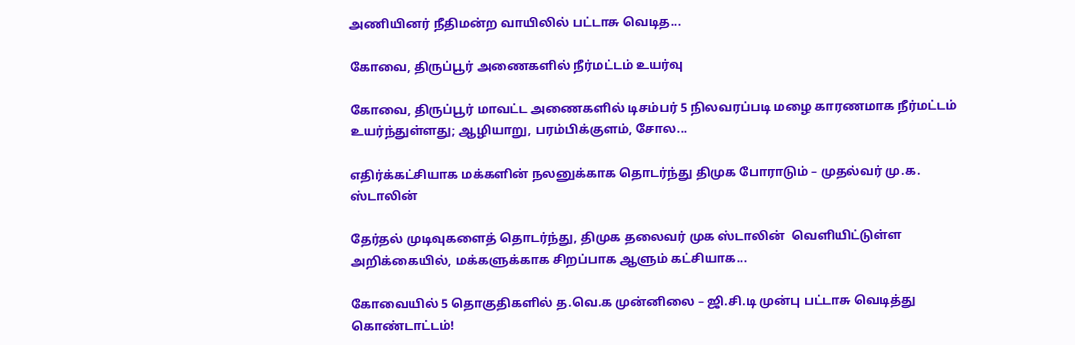அணியினர் நீதிமன்ற வாயிலில் பட்டாசு வெடித...

கோவை, திருப்பூர் அணைகளில் நீர்மட்டம் உயர்வு

கோவை, திருப்பூர் மாவட்ட அணைகளில் டிசம்பர் 5 நிலவரப்படி மழை காரணமாக நீர்மட்டம் உயர்ந்துள்ளது; ஆழியாறு, பரம்பிக்குளம், சோல...

எதிர்க்கட்சியாக மக்களின் நலனுக்காக தொடர்ந்து திமுக போராடும் – முதல்வர் மு.க. ஸ்டாலின்

தேர்தல் முடிவுகளைத் தொடர்ந்து, திமுக தலைவர் முக ஸ்டாலின்  வெளியிட்டுள்ள அறிக்கையில், மக்களுக்காக சிறப்பாக ஆளும் கட்சியாக...

கோவையில் 5 தொகுதிகளில் த.வெ.க முன்னிலை – ஜி.சி.டி முன்பு பட்டாசு வெடித்து கொண்டாட்டம்!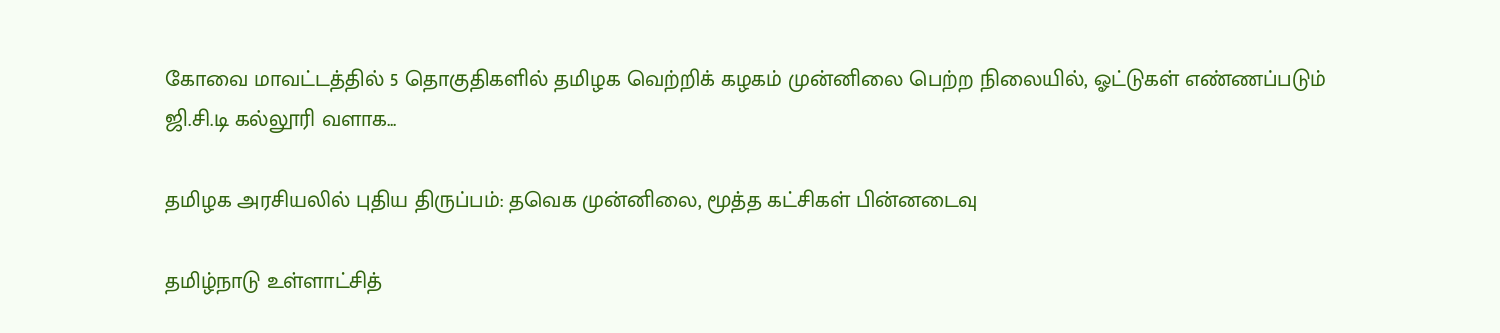கோவை மாவட்டத்தில் 5 தொகுதிகளில் தமிழக வெற்றிக் கழகம் முன்னிலை பெற்ற நிலையில், ஓட்டுகள் எண்ணப்படும் ஜி.சி.டி கல்லூரி வளாக...

தமிழக அரசியலில் புதிய திருப்பம்: தவெக முன்னிலை, மூத்த கட்சிகள் பின்னடைவு

தமிழ்நாடு உள்ளாட்சித்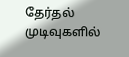தேர்தல் முடிவுகளில்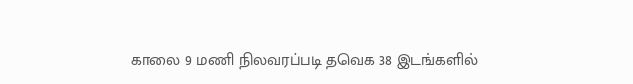காலை 9 மணி நிலவரப்படி தவெக 38 இடங்களில்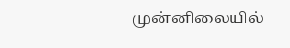முன்னிலையில்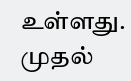உள்ளது. முதல்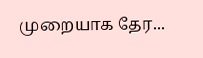முறையாக தேர...